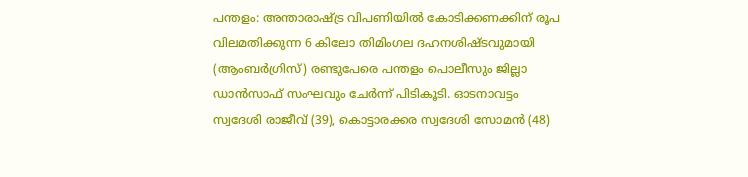പന്തളം: അന്താരാഷ്ട്ര വിപണിയിൽ കോടിക്കണക്കിന് രൂപ വിലമതിക്കുന്ന 6 കിലോ തിമിംഗല ദഹനശിഷ്ടവുമായി (ആംബർഗ്രിസ്) രണ്ടുപേരെ പന്തളം പൊലീസും ജില്ലാ ഡാൻസാഫ് സംഘവും ചേർന്ന് പിടികൂടി. ഓടനാവട്ടം സ്വദേശി രാജീവ് (39), കൊട്ടാരക്കര സ്വദേശി സോമൻ (48)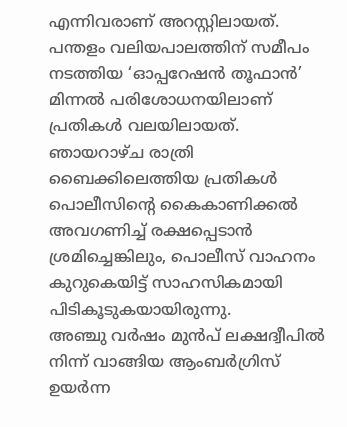എന്നിവരാണ് അറസ്റ്റിലായത്. പന്തളം വലിയപാലത്തിന് സമീപം നടത്തിയ ‘ഓപ്പറേഷൻ തൂഫാൻ’ മിന്നൽ പരിശോധനയിലാണ് പ്രതികൾ വലയിലായത്.
ഞായറാഴ്ച രാത്രി ബൈക്കിലെത്തിയ പ്രതികൾ പൊലീസിന്റെ കൈകാണിക്കൽ അവഗണിച്ച് രക്ഷപ്പെടാൻ ശ്രമിച്ചെങ്കിലും, പൊലീസ് വാഹനം കുറുകെയിട്ട് സാഹസികമായി പിടികൂടുകയായിരുന്നു.
അഞ്ചു വർഷം മുൻപ് ലക്ഷദ്വീപിൽ നിന്ന് വാങ്ങിയ ആംബർഗ്രിസ് ഉയർന്ന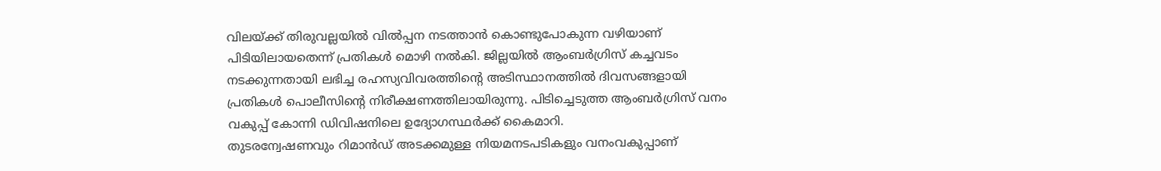വിലയ്ക്ക് തിരുവല്ലയിൽ വിൽപ്പന നടത്താൻ കൊണ്ടുപോകുന്ന വഴിയാണ് പിടിയിലായതെന്ന് പ്രതികൾ മൊഴി നൽകി. ജില്ലയിൽ ആംബർഗ്രിസ് കച്ചവടം നടക്കുന്നതായി ലഭിച്ച രഹസ്യവിവരത്തിന്റെ അടിസ്ഥാനത്തിൽ ദിവസങ്ങളായി പ്രതികൾ പൊലീസിന്റെ നിരീക്ഷണത്തിലായിരുന്നു. പിടിച്ചെടുത്ത ആംബർഗ്രിസ് വനം വകുപ്പ് കോന്നി ഡിവിഷനിലെ ഉദ്യോഗസ്ഥർക്ക് കൈമാറി.
തുടരന്വേഷണവും റിമാൻഡ് അടക്കമുള്ള നിയമനടപടികളും വനംവകുപ്പാണ്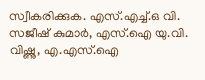സ്വീകരിക്കുക. എസ്.എച്ച്.ഒ വി. സജീഷ് കുമാർ, എസ്.ഐ യു.വി. വിഷ്ണു, എ.എസ്.ഐ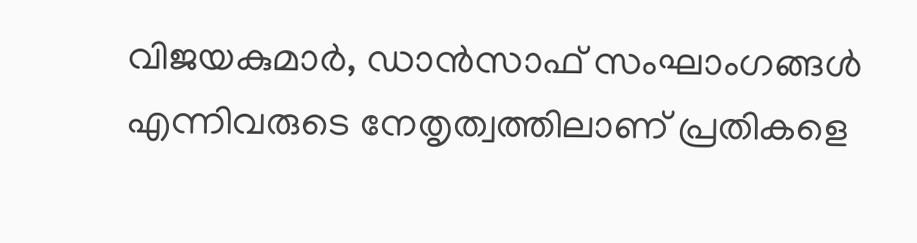വിജയകുമാർ, ഡാൻസാഫ് സംഘാംഗങ്ങൾ എന്നിവരുടെ നേതൃത്വത്തിലാണ് പ്രതികളെ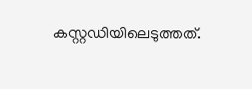കസ്റ്റഡിയിലെടുത്തത്.